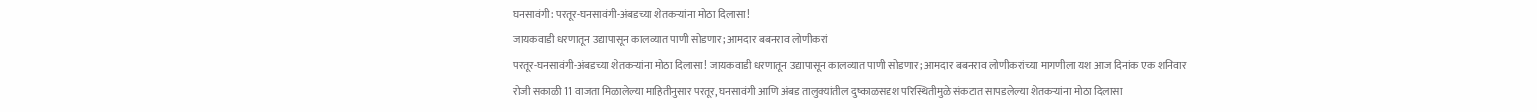घनसावंगी: परतूर-घनसावंगी-अंबडच्या शेतकऱ्यांना मोठा दिलासा!
जायकवाडी धरणातून उद्यापासून कालव्यात पाणी सोडणार; आमदार बबनराव लोणीकरां
परतूर-घनसावंगी-अंबडच्या शेतकऱ्यांना मोठा दिलासा! जायकवाडी धरणातून उद्यापासून कालव्यात पाणी सोडणार; आमदार बबनराव लोणीकरांच्या मागणीला यश आज दिनांक एक शनिवार रोजी सकाळी 11 वाजता मिळालेल्या माहितीनुसार परतूर, घनसावंगी आणि अंबड तालुक्यांतील दुष्काळसदृश परिस्थितीमुळे संकटात सापडलेल्या शेतकऱ्यांना मोठा दिलासा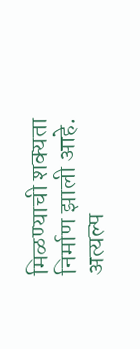मिळण्याची शक्यता निर्माण झाली आहे. अत्यल्प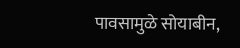पावसामुळे सोयाबीन,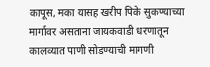कापूस, मका यासह खरीप पिके सुकण्याच्या मार्गावर असताना जायकवाडी धरणातून कालव्यात पाणी सोडण्याची मागणी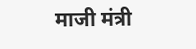माजी मंत्री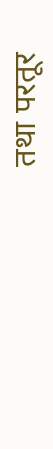तथा परतूर